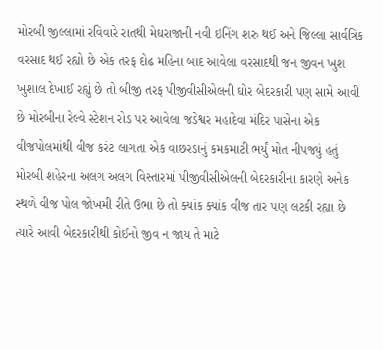મોરબી જીલ્લામાં રવિવારે રાતથી મેઘરાજાની નવી ઇનિંગ શરુ થઈ અને જિલ્લા સાર્વત્રિક વરસાદ થઈ રહ્યો છે એક તરફ દોઢ મહિના બાદ આવેલા વરસાદથી જન જીવન ખુશ ખુશાલ દેખાઈ રહ્યું છે તો બીજી તરફ પીજીવીસીએલની ઘોર બેદરકારી પણ સામે આવી છે મોરબીના રેલ્વે સ્ટેશન રોડ પર આવેલા જડેશ્વર મહાદેવા મંદિર પાસેના એક વીજપોલમાંથી વીજ કરંટ લાગતા એક વાછરડાનું કમકમાટી ભર્યું મોત નીપજ્યું હતું
મોરબી શહેરના અલગ અલગ વિસ્તારમાં પીજીવીસીએલની બેદરકારીના કારણે અનેક સ્થળે વીજ પોલ જોખમી રીતે ઉભા છે તો ક્યાંક ક્યાંક વીજ તાર પણ લટકી રહ્યા છે ત્યારે આવી બેદરકારીથી કોઈનો જીવ ન જાય તે માટે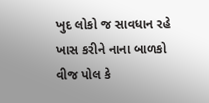ખુદ લોકો જ સાવધાન રહે ખાસ કરીને નાના બાળકો વીજ પોલ કે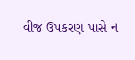વીજ ઉપકરણ પાસે ન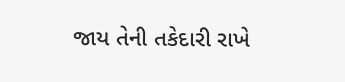જાય તેની તકેદારી રાખે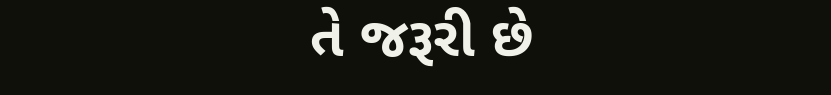તે જરૂરી છે